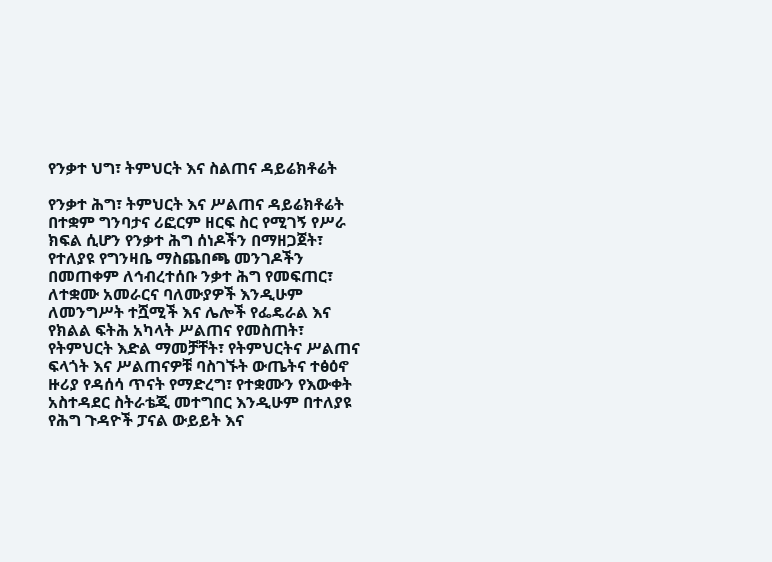የንቃተ ህግ፣ ትምህርት እና ስልጠና ዳይሬክቶሬት

የንቃተ ሕግ፣ ትምህርት እና ሥልጠና ዳይሬክቶሬት በተቋም ግንባታና ሪፎርም ዘርፍ ስር የሚገኝ የሥራ ክፍል ሲሆን የንቃተ ሕግ ሰነዶችን በማዘጋጀት፣ የተለያዩ የግንዛቤ ማስጨበጫ መንገዶችን በመጠቀም ለኅብረተሰቡ ንቃተ ሕግ የመፍጠር፣ ለተቋሙ አመራርና ባለሙያዎች እንዲሁም ለመንግሥት ተሿሚች እና ሌሎች የፌዴራል እና የክልል ፍትሕ አካላት ሥልጠና የመስጠት፣ የትምህርት እድል ማመቻቸት፣ የትምህርትና ሥልጠና ፍላጎት እና ሥልጠናዎቹ ባስገኙት ውጤትና ተፅዕኖ ዙሪያ የዳሰሳ ጥናት የማድረግ፣ የተቋሙን የእውቀት አስተዳደር ስትራቴጂ መተግበር እንዲሁም በተለያዩ የሕግ ጉዳዮች ፓናል ውይይት እና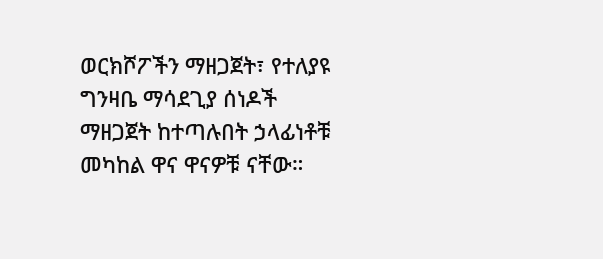ወርክሾፖችን ማዘጋጀት፣ የተለያዩ ግንዛቤ ማሳደጊያ ሰነዶች ማዘጋጀት ከተጣሉበት ኃላፊነቶቹ መካከል ዋና ዋናዎቹ ናቸው።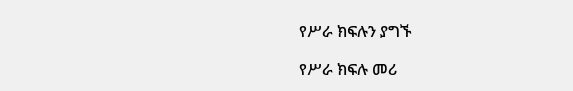የሥራ ክፍሉን ያግኙ

የሥራ ክፍሉ መሪ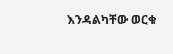እንዳልካቸው ወርቁ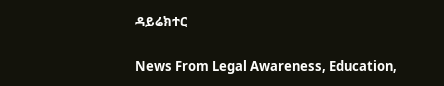ዳይሬክተር

News From Legal Awareness, Education,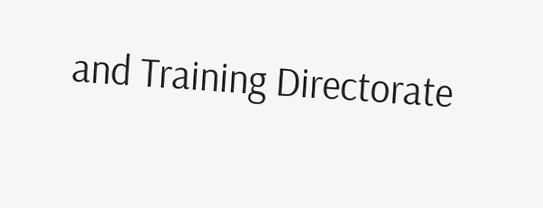and Training Directorate